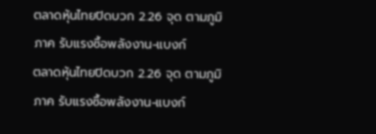ตลาดหุ้นไทยปิดบวก 2.26 จุด ตามภูมิภาค รับแรงซื้อพลังงาน-แบงก์
ตลาดหุ้นไทยปิดบวก 2.26 จุด ตามภูมิภาค รับแรงซื้อพลังงาน-แบงก์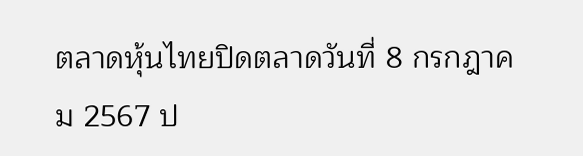ตลาดหุ้นไทยปิดตลาดวันที่ 8 กรกฎาคม 2567 ป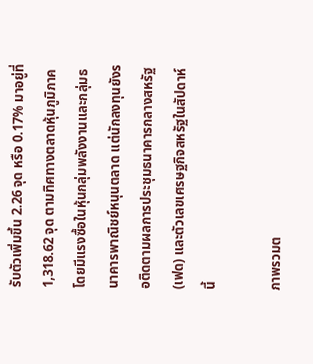รับตัวเพิ่มขึ้น 2.26 จุด หรือ 0.17% มาอยู่ที่ 1,318.62 จุด ตามทิศทางตลาดหุ้นภูมิภาค โดยมีแรงซื้อในหุ้นกลุ่มพลังงานและกลุ่มธนาคารพาณิชย์หนุนตลาด แต่นักลงทุนยังรอติดตามผลการประชุมธนาคารกลางสหรัฐ (เฟด) และตัวเลขเศรษฐกิจสหรัฐในสัปดาห์นี้

ภาพรวมต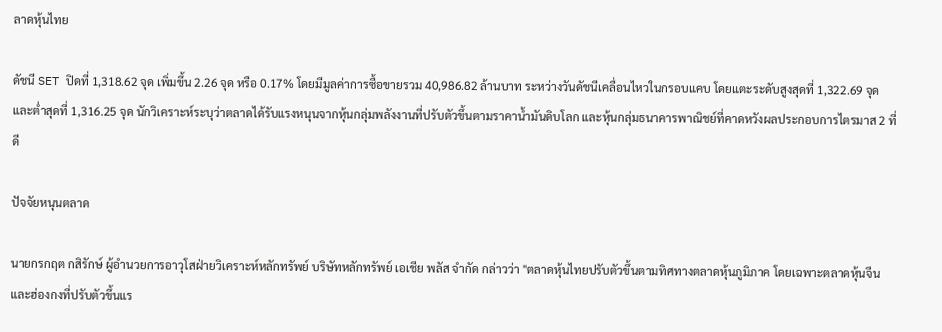ลาดหุ้นไทย

ดัชนี SET ปิดที่ 1,318.62 จุด เพิ่มขึ้น 2.26 จุด หรือ 0.17% โดยมีมูลค่าการซื้อขายรวม 40,986.82 ล้านบาท ระหว่างวันดัชนีเคลื่อนไหวในกรอบแคบ โดยแตะระดับสูงสุดที่ 1,322.69 จุด และต่ำสุดที่ 1,316.25 จุด นักวิเคราะห์ระบุว่าตลาดได้รับแรงหนุนจากหุ้นกลุ่มพลังงานที่ปรับตัวขึ้นตามราคาน้ำมันดิบโลก และหุ้นกลุ่มธนาคารพาณิชย์ที่คาดหวังผลประกอบการไตรมาส 2 ที่ดี

ปัจจัยหนุนตลาด

นายกรกฤต กสิรักษ์ ผู้อำนวยการอาวุโสฝ่ายวิเคราะห์หลักทรัพย์ บริษัทหลักทรัพย์ เอเชีย พลัส จำกัด กล่าวว่า "ตลาดหุ้นไทยปรับตัวขึ้นตามทิศทางตลาดหุ้นภูมิภาค โดยเฉพาะตลาดหุ้นจีนและฮ่องกงที่ปรับตัวขึ้นแร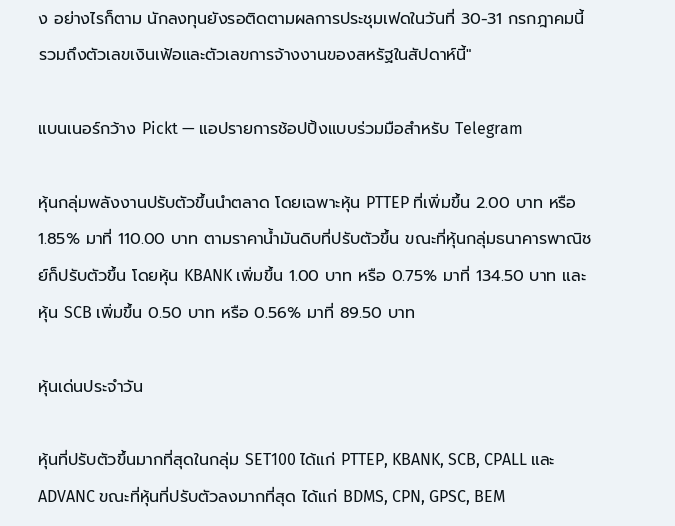ง อย่างไรก็ตาม นักลงทุนยังรอติดตามผลการประชุมเฟดในวันที่ 30-31 กรกฎาคมนี้ รวมถึงตัวเลขเงินเฟ้อและตัวเลขการจ้างงานของสหรัฐในสัปดาห์นี้"

แบนเนอร์กว้าง Pickt — แอปรายการช้อปปิ้งแบบร่วมมือสำหรับ Telegram

หุ้นกลุ่มพลังงานปรับตัวขึ้นนำตลาด โดยเฉพาะหุ้น PTTEP ที่เพิ่มขึ้น 2.00 บาท หรือ 1.85% มาที่ 110.00 บาท ตามราคาน้ำมันดิบที่ปรับตัวขึ้น ขณะที่หุ้นกลุ่มธนาคารพาณิชย์ก็ปรับตัวขึ้น โดยหุ้น KBANK เพิ่มขึ้น 1.00 บาท หรือ 0.75% มาที่ 134.50 บาท และหุ้น SCB เพิ่มขึ้น 0.50 บาท หรือ 0.56% มาที่ 89.50 บาท

หุ้นเด่นประจำวัน

หุ้นที่ปรับตัวขึ้นมากที่สุดในกลุ่ม SET100 ได้แก่ PTTEP, KBANK, SCB, CPALL และ ADVANC ขณะที่หุ้นที่ปรับตัวลงมากที่สุด ได้แก่ BDMS, CPN, GPSC, BEM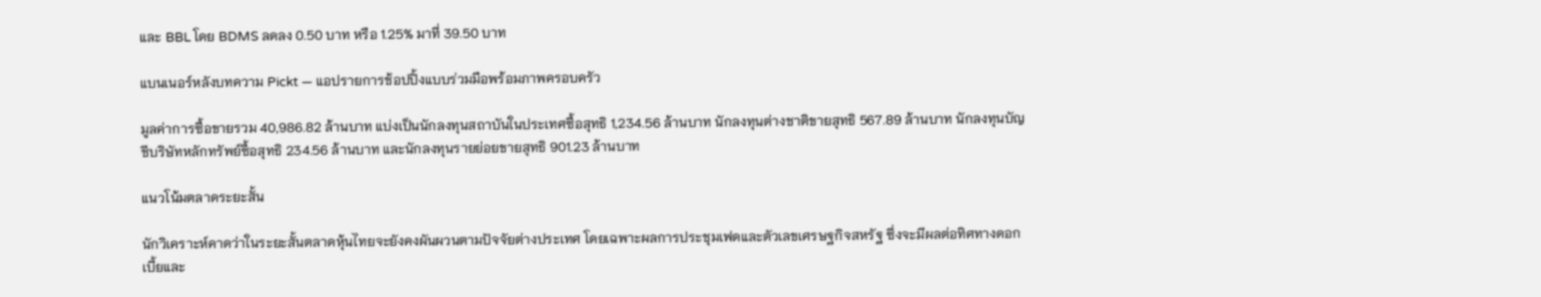และ BBL โดย BDMS ลดลง 0.50 บาท หรือ 1.25% มาที่ 39.50 บาท

แบนเนอร์หลังบทความ Pickt — แอปรายการช้อปปิ้งแบบร่วมมือพร้อมภาพครอบครัว

มูลค่าการซื้อขายรวม 40,986.82 ล้านบาท แบ่งเป็นนักลงทุนสถาบันในประเทศซื้อสุทธิ 1,234.56 ล้านบาท นักลงทุนต่างชาติขายสุทธิ 567.89 ล้านบาท นักลงทุนบัญชีบริษัทหลักทรัพย์ซื้อสุทธิ 234.56 ล้านบาท และนักลงทุนรายย่อยขายสุทธิ 901.23 ล้านบาท

แนวโน้มตลาดระยะสั้น

นักวิเคราะห์คาดว่าในระยะสั้นตลาดหุ้นไทยจะยังคงผันผวนตามปัจจัยต่างประเทศ โดยเฉพาะผลการประชุมเฟดและตัวเลขเศรษฐกิจสหรัฐ ซึ่งจะมีผลต่อทิศทางดอกเบี้ยและ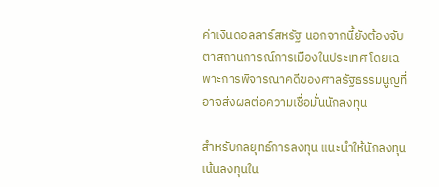ค่าเงินดอลลาร์สหรัฐ นอกจากนี้ยังต้องจับตาสถานการณ์การเมืองในประเทศ โดยเฉพาะการพิจารณาคดีของศาลรัฐธรรมนูญที่อาจส่งผลต่อความเชื่อมั่นนักลงทุน

สำหรับกลยุทธ์การลงทุน แนะนำให้นักลงทุนเน้นลงทุนใน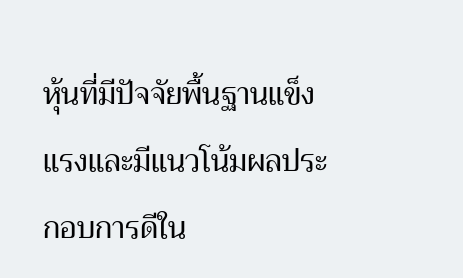หุ้นที่มีปัจจัยพื้นฐานแข็งแรงและมีแนวโน้มผลประกอบการดีใน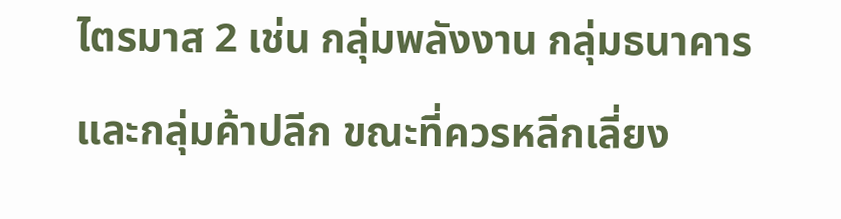ไตรมาส 2 เช่น กลุ่มพลังงาน กลุ่มธนาคาร และกลุ่มค้าปลีก ขณะที่ควรหลีกเลี่ยง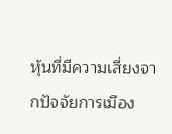หุ้นที่มีความเสี่ยงจากปัจจัยการเมือง